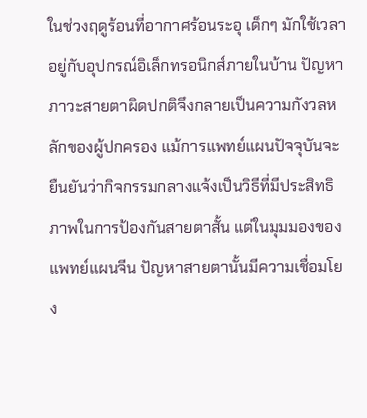ในช่วงฤดูร้อนที่อากาศร้อนระอุ เด็กๆ มักใช้เวลาอยู่กับอุปกรณ์อิเล็กทรอนิกส์ภายในบ้าน ปัญหาภาวะสายตาผิดปกติจึงกลายเป็นความกังวลหลักของผู้ปกครอง แม้การแพทย์แผนปัจจุบันจะยืนยันว่ากิจกรรมกลางแจ้งเป็นวิธีที่มีประสิทธิภาพในการป้องกันสายตาสั้น แต่ในมุมมองของแพทย์แผนจีน ปัญหาสายตานั้นมีความเชื่อมโยง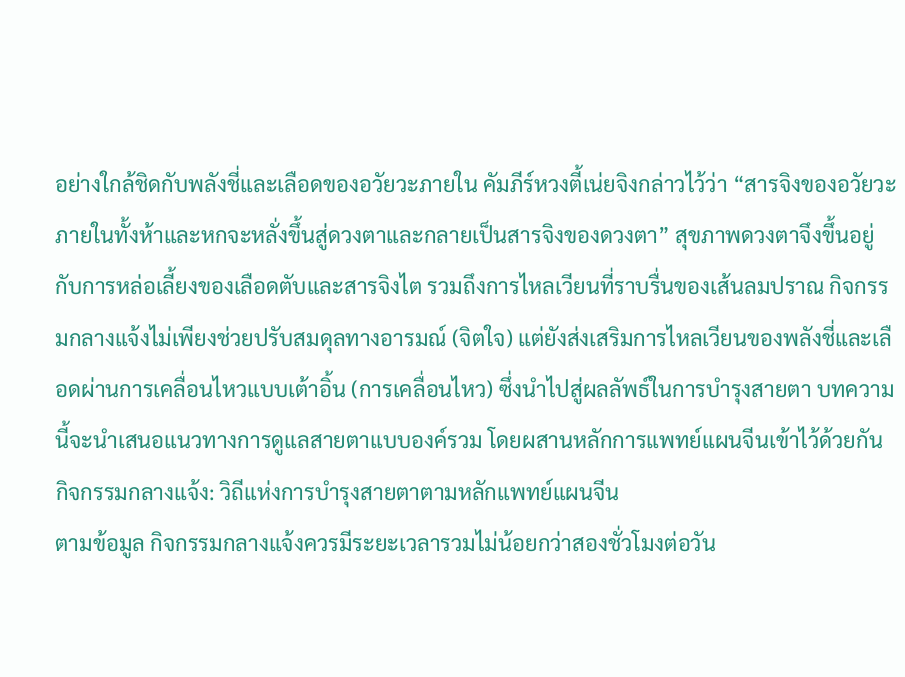อย่างใกล้ชิดกับพลังชี่และเลือดของอวัยวะภายใน คัมภีร์หวงตี้เน่ยจิงกล่าวไว้ว่า “สารจิงของอวัยวะภายในทั้งห้าและหกจะหลั่งขึ้นสู่ดวงตาและกลายเป็นสารจิงของดวงตา” สุขภาพดวงตาจึงขึ้นอยู่กับการหล่อเลี้ยงของเลือดตับและสารจิงไต รวมถึงการไหลเวียนที่ราบรื่นของเส้นลมปราณ กิจกรรมกลางแจ้งไม่เพียงช่วยปรับสมดุลทางอารมณ์ (จิตใจ) แต่ยังส่งเสริมการไหลเวียนของพลังชี่และเลือดผ่านการเคลื่อนไหวแบบเต้าอิ้น (การเคลื่อนไหว) ซึ่งนำไปสู่ผลลัพธ์ในการบำรุงสายตา บทความนี้จะนำเสนอแนวทางการดูแลสายตาแบบองค์รวม โดยผสานหลักการแพทย์แผนจีนเข้าไว้ด้วยกัน
กิจกรรมกลางแจ้ง: วิถีแห่งการบำรุงสายตาตามหลักแพทย์แผนจีน
ตามข้อมูล กิจกรรมกลางแจ้งควรมีระยะเวลารวมไม่น้อยกว่าสองชั่วโมงต่อวัน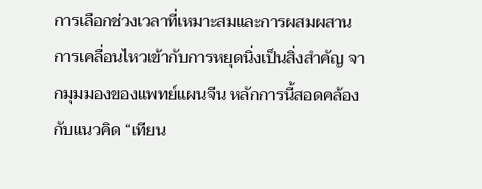การเลือกช่วงเวลาที่เหมาะสมและการผสมผสานการเคลื่อนไหวเข้ากับการหยุดนิ่งเป็นสิ่งสำคัญ จากมุมมองของแพทย์แผนจีน หลักการนี้สอดคล้องกับแนวคิด “เทียน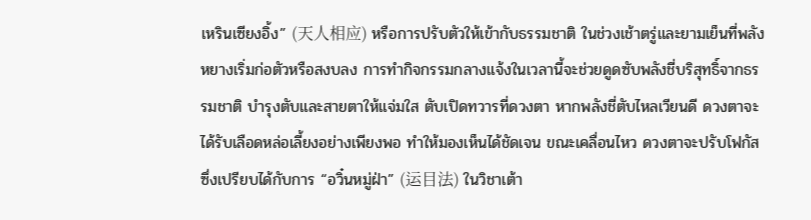เหรินเซียงอิ้ง” (天人相应) หรือการปรับตัวให้เข้ากับธรรมชาติ ในช่วงเช้าตรู่และยามเย็นที่พลังหยางเริ่มก่อตัวหรือสงบลง การทำกิจกรรมกลางแจ้งในเวลานี้จะช่วยดูดซับพลังชี่บริสุทธิ์จากธรรมชาติ บำรุงตับและสายตาให้แจ่มใส ตับเปิดทวารที่ดวงตา หากพลังชี่ตับไหลเวียนดี ดวงตาจะได้รับเลือดหล่อเลี้ยงอย่างเพียงพอ ทำให้มองเห็นได้ชัดเจน ขณะเคลื่อนไหว ดวงตาจะปรับโฟกัส ซึ่งเปรียบได้กับการ “อวิ๋นหมู่ฝ่า” (运目法) ในวิชาเต้า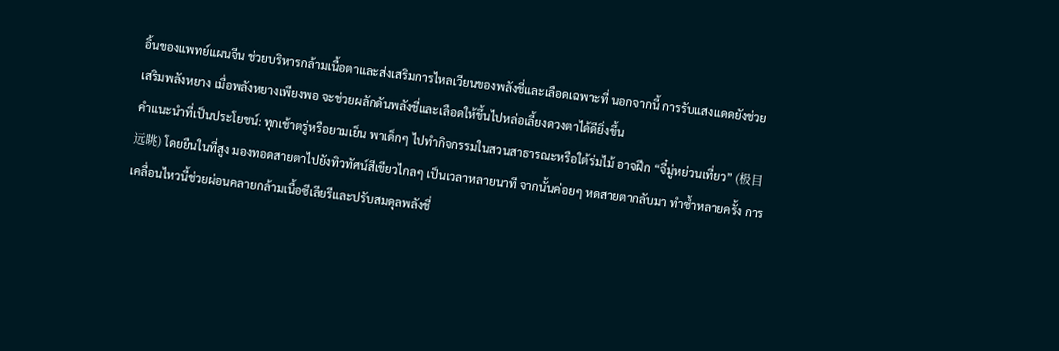อิ้นของแพทย์แผนจีน ช่วยบริหารกล้ามเนื้อตาและส่งเสริมการไหลเวียนของพลังชี่และเลือดเฉพาะที่ นอกจากนี้ การรับแสงแดดยังช่วยเสริมพลังหยาง เมื่อพลังหยางเพียงพอ จะช่วยผลักดันพลังชี่และเลือดให้ขึ้นไปหล่อเลี้ยงดวงตาได้ดียิ่งขึ้น
คำแนะนำที่เป็นประโยชน์: ทุกเช้าตรู่หรือยามเย็น พาเด็กๆ ไปทำกิจกรรมในสวนสาธารณะหรือใต้ร่มไม้ อาจฝึก “จี๋มู่หย่วนเที่ยว” (极目远眺) โดยยืนในที่สูง มองทอดสายตาไปยังทิวทัศน์สีเขียวไกลๆ เป็นเวลาหลายนาที จากนั้นค่อยๆ หดสายตากลับมา ทำซ้ำหลายครั้ง การเคลื่อนไหวนี้ช่วยผ่อนคลายกล้ามเนื้อซีเลียรีและปรับสมดุลพลังชี่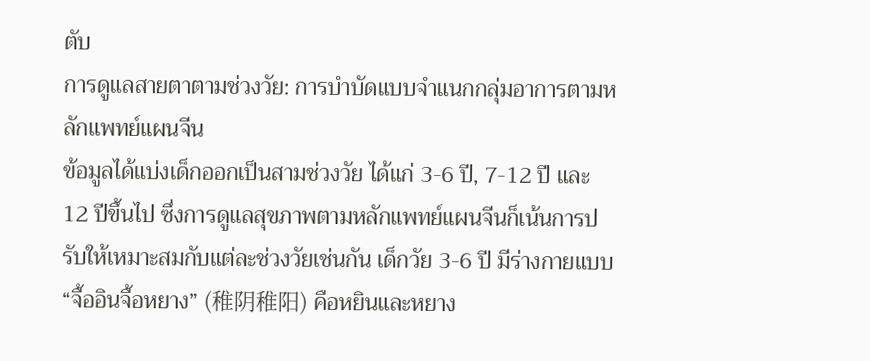ตับ
การดูแลสายตาตามช่วงวัย: การบำบัดแบบจำแนกกลุ่มอาการตามหลักแพทย์แผนจีน
ข้อมูลได้แบ่งเด็กออกเป็นสามช่วงวัย ได้แก่ 3-6 ปี, 7-12 ปี และ 12 ปีขึ้นไป ซึ่งการดูแลสุขภาพตามหลักแพทย์แผนจีนก็เน้นการปรับให้เหมาะสมกับแต่ละช่วงวัยเช่นกัน เด็กวัย 3-6 ปี มีร่างกายแบบ “จื้ออินจื้อหยาง” (稚阴稚阳) คือหยินและหยาง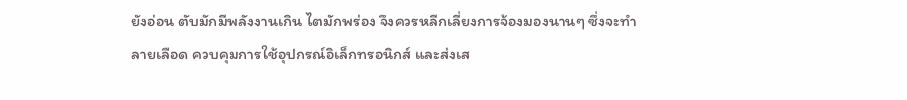ยังอ่อน ตับมักมีพลังงานเกิน ไตมักพร่อง จึงควรหลีกเลี่ยงการจ้องมองนานๆ ซึ่งจะทำลายเลือด ควบคุมการใช้อุปกรณ์อิเล็กทรอนิกส์ และส่งเส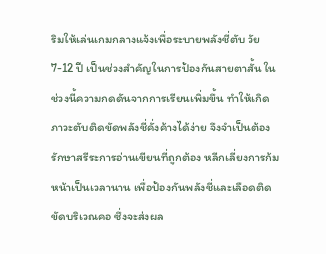ริมให้เล่นเกมกลางแจ้งเพื่อระบายพลังชี่ตับ วัย 7-12 ปี เป็นช่วงสำคัญในการป้องกันสายตาสั้น ในช่วงนี้ความกดดันจากการเรียนเพิ่มขึ้น ทำให้เกิดภาวะตับติดขัดพลังชี่คั่งค้างได้ง่าย จึงจำเป็นต้องรักษาสรีระการอ่านเขียนที่ถูกต้อง หลีกเลี่ยงการก้มหน้าเป็นเวลานาน เพื่อป้องกันพลังชี่และเลือดติดขัดบริเวณคอ ซึ่งจะส่งผล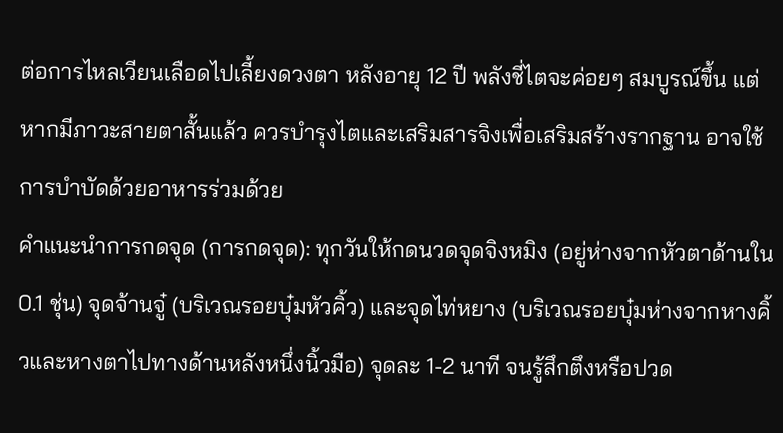ต่อการไหลเวียนเลือดไปเลี้ยงดวงตา หลังอายุ 12 ปี พลังชี่ไตจะค่อยๆ สมบูรณ์ขึ้น แต่หากมีภาวะสายตาสั้นแล้ว ควรบำรุงไตและเสริมสารจิงเพื่อเสริมสร้างรากฐาน อาจใช้การบำบัดด้วยอาหารร่วมด้วย
คำแนะนำการกดจุด (การกดจุด): ทุกวันให้กดนวดจุดจิงหมิง (อยู่ห่างจากหัวตาด้านใน 0.1 ชุ่น) จุดจ้านจู๋ (บริเวณรอยบุ๋มหัวคิ้ว) และจุดไท่หยาง (บริเวณรอยบุ๋มห่างจากหางคิ้วและหางตาไปทางด้านหลังหนึ่งนิ้วมือ) จุดละ 1-2 นาที จนรู้สึกตึงหรือปวด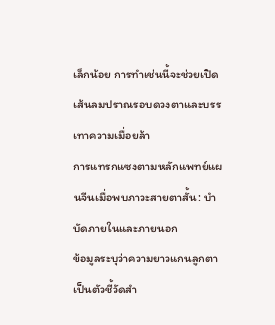เล็กน้อย การทำเช่นนี้จะช่วยเปิดเส้นลมปราณรอบดวงตาและบรรเทาความเมื่อยล้า
การแทรกแซงตามหลักแพทย์แผนจีนเมื่อพบภาวะสายตาสั้น: บำบัดภายในและภายนอก
ข้อมูลระบุว่าความยาวแกนลูกตาเป็นตัวชี้วัดสำ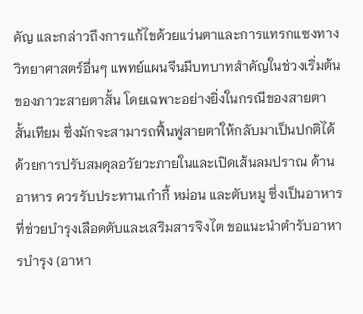คัญ และกล่าวถึงการแก้ไขด้วยแว่นตาและการแทรกแซงทางวิทยาศาสตร์อื่นๆ แพทย์แผนจีนมีบทบาทสำคัญในช่วงเริ่มต้นของภาวะสายตาสั้น โดยเฉพาะอย่างยิ่งในกรณีของสายตาสั้นเทียม ซึ่งมักจะสามารถฟื้นฟูสายตาให้กลับมาเป็นปกติได้ด้วยการปรับสมดุลอวัยวะภายในและเปิดเส้นลมปราณ ด้านอาหาร ควรรับประทานเก๋ากี้ หม่อน และตับหมู ซึ่งเป็นอาหารที่ช่วยบำรุงเลือดตับและเสริมสารจิงไต ขอแนะนำตำรับอาหารบำรุง (อาหา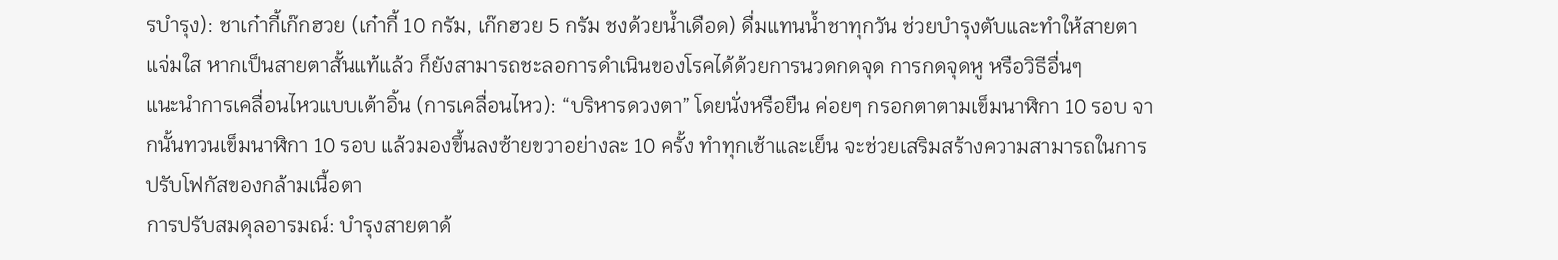รบำรุง): ชาเก๋ากี้เก๊กฮวย (เก๋ากี้ 10 กรัม, เก๊กฮวย 5 กรัม ชงด้วยน้ำเดือด) ดื่มแทนน้ำชาทุกวัน ช่วยบำรุงตับและทำให้สายตาแจ่มใส หากเป็นสายตาสั้นแท้แล้ว ก็ยังสามารถชะลอการดำเนินของโรคได้ด้วยการนวดกดจุด การกดจุดหู หรือวิธีอื่นๆ
แนะนำการเคลื่อนไหวแบบเต้าอิ้น (การเคลื่อนไหว): “บริหารดวงตา” โดยนั่งหรือยืน ค่อยๆ กรอกตาตามเข็มนาฬิกา 10 รอบ จากนั้นทวนเข็มนาฬิกา 10 รอบ แล้วมองขึ้นลงซ้ายขวาอย่างละ 10 ครั้ง ทำทุกเช้าและเย็น จะช่วยเสริมสร้างความสามารถในการปรับโฟกัสของกล้ามเนื้อตา
การปรับสมดุลอารมณ์: บำรุงสายตาด้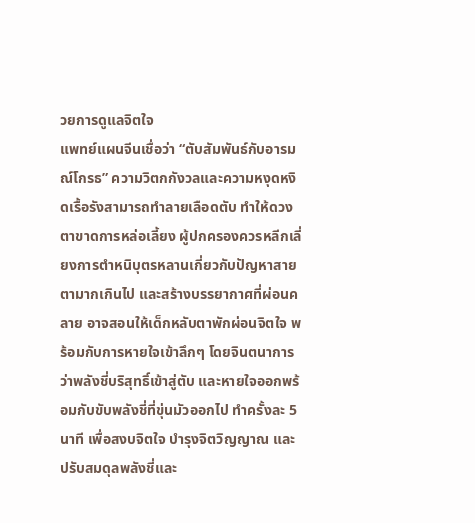วยการดูแลจิตใจ
แพทย์แผนจีนเชื่อว่า “ตับสัมพันธ์กับอารมณ์โกรธ” ความวิตกกังวลและความหงุดหงิดเรื้อรังสามารถทำลายเลือดตับ ทำให้ดวงตาขาดการหล่อเลี้ยง ผู้ปกครองควรหลีกเลี่ยงการตำหนิบุตรหลานเกี่ยวกับปัญหาสายตามากเกินไป และสร้างบรรยากาศที่ผ่อนคลาย อาจสอนให้เด็กหลับตาพักผ่อนจิตใจ พร้อมกับการหายใจเข้าลึกๆ โดยจินตนาการว่าพลังชี่บริสุทธิ์เข้าสู่ตับ และหายใจออกพร้อมกับขับพลังชี่ที่ขุ่นมัวออกไป ทำครั้งละ 5 นาที เพื่อสงบจิตใจ บำรุงจิตวิญญาณ และปรับสมดุลพลังชี่และ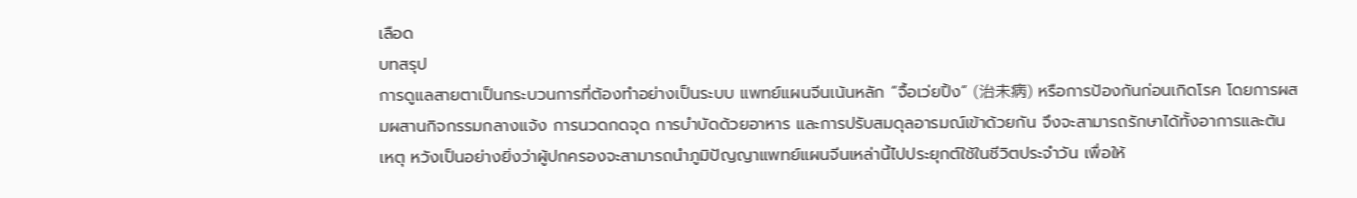เลือด
บทสรุป
การดูแลสายตาเป็นกระบวนการที่ต้องทำอย่างเป็นระบบ แพทย์แผนจีนเน้นหลัก “จื้อเว่ยปิ้ง” (治未病) หรือการป้องกันก่อนเกิดโรค โดยการผสมผสานกิจกรรมกลางแจ้ง การนวดกดจุด การบำบัดด้วยอาหาร และการปรับสมดุลอารมณ์เข้าด้วยกัน จึงจะสามารถรักษาได้ทั้งอาการและต้นเหตุ หวังเป็นอย่างยิ่งว่าผู้ปกครองจะสามารถนำภูมิปัญญาแพทย์แผนจีนเหล่านี้ไปประยุกต์ใช้ในชีวิตประจำวัน เพื่อให้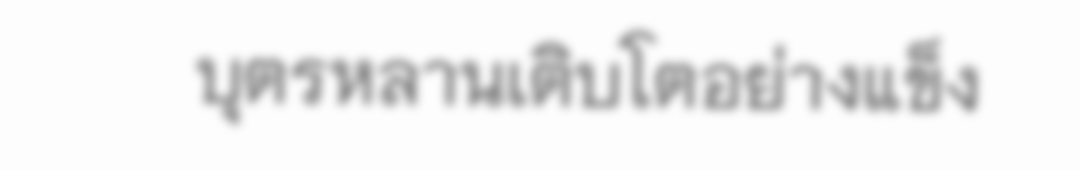บุตรหลานเติบโตอย่างแข็ง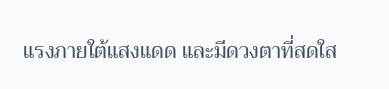แรงภายใต้แสงแดด และมีดวงตาที่สดใส